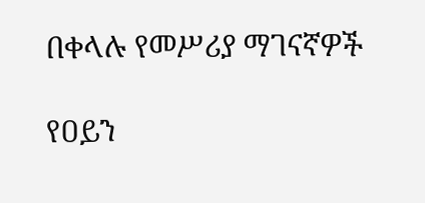በቀላሉ የመሥሪያ ማገናኛዎች

የዐይን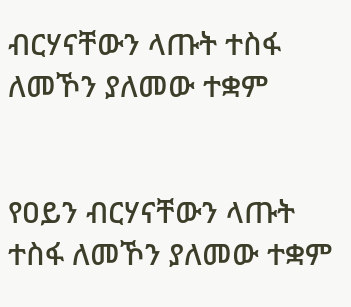ብርሃናቸውን ላጡት ተስፋ ለመኾን ያለመው ተቋም


የዐይን ብርሃናቸውን ላጡት ተስፋ ለመኾን ያለመው ተቋም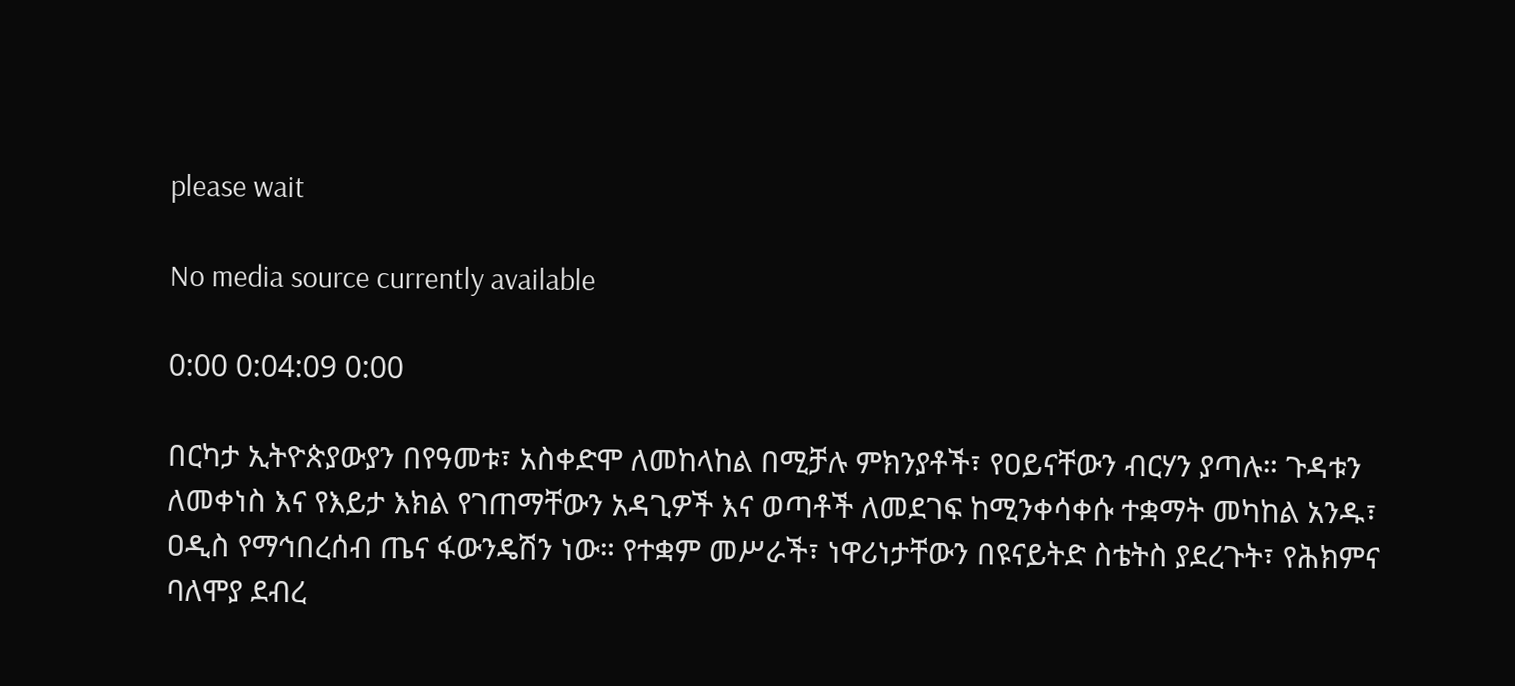please wait

No media source currently available

0:00 0:04:09 0:00

በርካታ ኢትዮጵያውያን በየዓመቱ፣ አስቀድሞ ለመከላከል በሚቻሉ ምክንያቶች፣ የዐይናቸውን ብርሃን ያጣሉ። ጉዳቱን ለመቀነስ እና የእይታ እክል የገጠማቸውን አዳጊዎች እና ወጣቶች ለመደገፍ ከሚንቀሳቀሱ ተቋማት መካከል አንዱ፣ ዐዲስ የማኅበረሰብ ጤና ፋውንዴሽን ነው። የተቋም መሥራች፣ ነዋሪነታቸውን በዩናይትድ ስቴትስ ያደረጉት፣ የሕክምና ባለሞያ ደብረ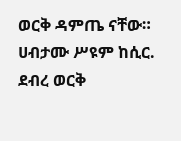ወርቅ ዳምጤ ናቸው። ሀብታሙ ሥዩም ከሲር. ደብረ ወርቅ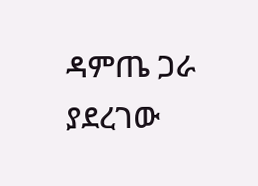ዳምጤ ጋራ ያደረገው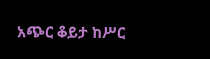አጭር ቆይታ ከሥር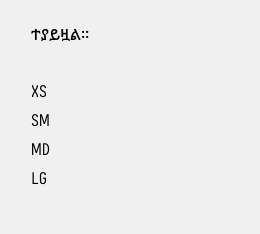ተያይዟል።

XS
SM
MD
LG